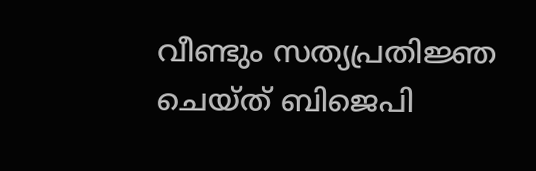വീണ്ടും സത്യപ്രതിജ്ഞ ചെയ്ത് ബിജെപി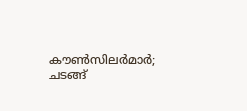കൗൺസിലർമാർ; ചടങ്ങ്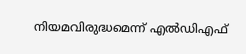നിയമവിരുദ്ധമെന്ന് എൽഡിഎഫ്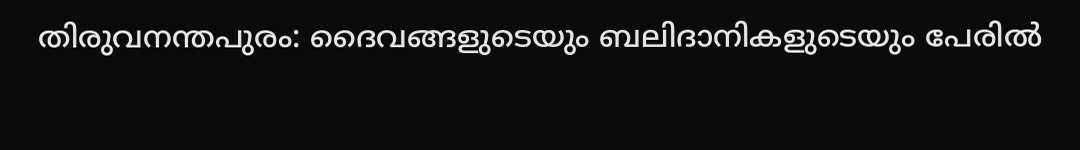തിരുവനന്തപുരം: ദൈവങ്ങളുടെയും ബലിദാനികളുടെയും പേരിൽ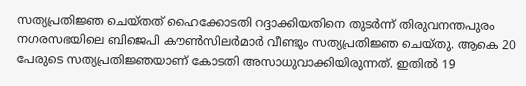സത്യപ്രതിജ്ഞ ചെയ്തത് ഹൈക്കോടതി റദ്ദാക്കിയതിനെ തുടർന്ന് തിരുവനന്തപുരം നഗരസഭയിലെ ബിജെപി കൗൺസിലർമാർ വീണ്ടും സത്യപ്രതിജ്ഞ ചെയ്തു. ആകെ 20 പേരുടെ സത്യപ്രതിജ്ഞയാണ് കോടതി അസാധുവാക്കിയിരുന്നത്. ഇതിൽ 19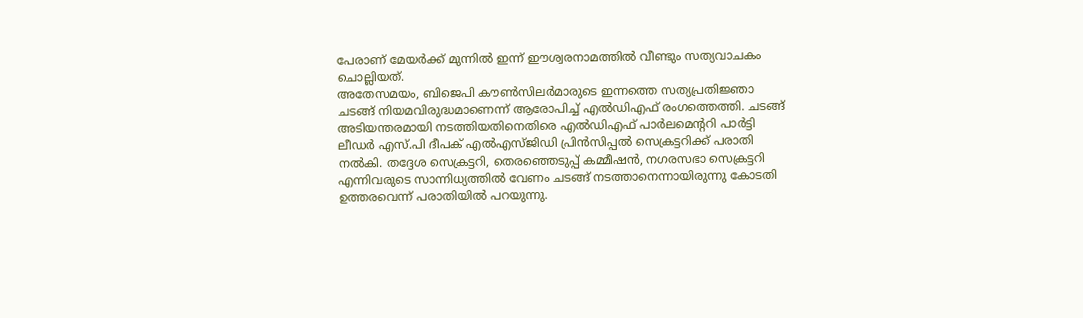പേരാണ് മേയർക്ക് മുന്നിൽ ഇന്ന് ഈശ്വരനാമത്തിൽ വീണ്ടും സത്യവാചകം ചൊല്ലിയത്.
അതേസമയം, ബിജെപി കൗൺസിലർമാരുടെ ഇന്നത്തെ സത്യപ്രതിജ്ഞാ ചടങ്ങ് നിയമവിരുദ്ധമാണെന്ന് ആരോപിച്ച് എൽഡിഎഫ് രംഗത്തെത്തി. ചടങ്ങ് അടിയന്തരമായി നടത്തിയതിനെതിരെ എൽഡിഎഫ് പാർലമെന്ററി പാർട്ടി ലീഡർ എസ്.പി ദീപക് എൽഎസ്ജിഡി പ്രിൻസിപ്പൽ സെക്രട്ടറിക്ക് പരാതി നൽകി. തദ്ദേശ സെക്രട്ടറി, തെരഞ്ഞെടുപ്പ് കമ്മീഷൻ, നഗരസഭാ സെക്രട്ടറി എന്നിവരുടെ സാന്നിധ്യത്തിൽ വേണം ചടങ്ങ് നടത്താനെന്നായിരുന്നു കോടതി ഉത്തരവെന്ന് പരാതിയിൽ പറയുന്നു.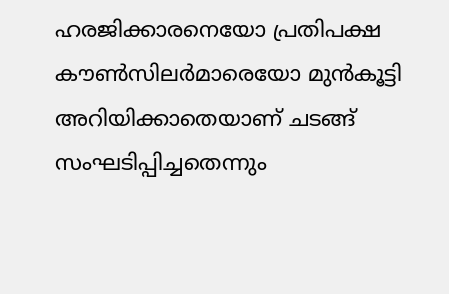ഹരജിക്കാരനെയോ പ്രതിപക്ഷ കൗൺസിലർമാരെയോ മുൻകൂട്ടി അറിയിക്കാതെയാണ് ചടങ്ങ് സംഘടിപ്പിച്ചതെന്നും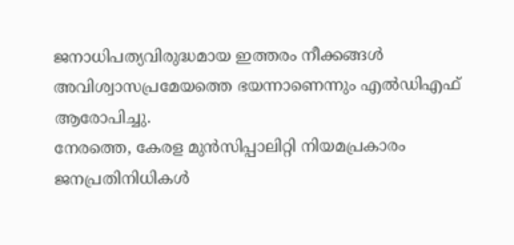ജനാധിപത്യവിരുദ്ധമായ ഇത്തരം നീക്കങ്ങൾ അവിശ്വാസപ്രമേയത്തെ ഭയന്നാണെന്നും എൽഡിഎഫ് ആരോപിച്ചു.
നേരത്തെ, കേരള മുൻസിപ്പാലിറ്റി നിയമപ്രകാരം ജനപ്രതിനിധികൾ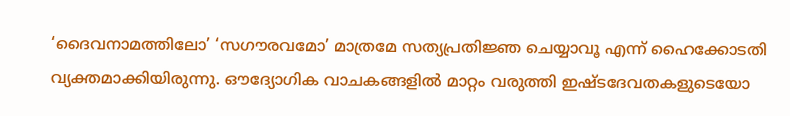‘ദൈവനാമത്തിലോ’ ‘സഗൗരവമോ’ മാത്രമേ സത്യപ്രതിജ്ഞ ചെയ്യാവൂ എന്ന് ഹൈക്കോടതി വ്യക്തമാക്കിയിരുന്നു. ഔദ്യോഗിക വാചകങ്ങളിൽ മാറ്റം വരുത്തി ഇഷ്ടദേവതകളുടെയോ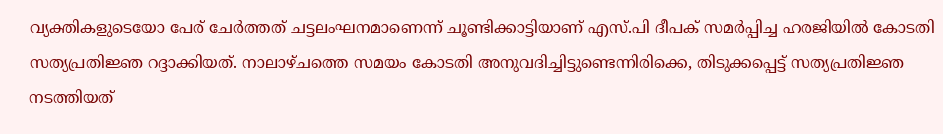വ്യക്തികളുടെയോ പേര് ചേർത്തത് ചട്ടലംഘനമാണെന്ന് ചൂണ്ടിക്കാട്ടിയാണ് എസ്.പി ദീപക് സമർപ്പിച്ച ഹരജിയിൽ കോടതി സത്യപ്രതിജ്ഞ റദ്ദാക്കിയത്. നാലാഴ്ചത്തെ സമയം കോടതി അനുവദിച്ചിട്ടുണ്ടെന്നിരിക്കെ, തിടുക്കപ്പെട്ട് സത്യപ്രതിജ്ഞ നടത്തിയത്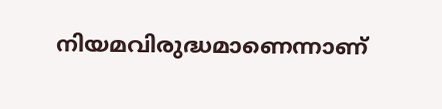നിയമവിരുദ്ധമാണെന്നാണ്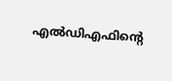എൽഡിഎഫിന്റെ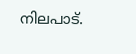നിലപാട്.